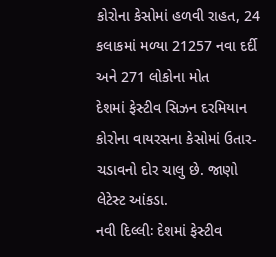કોરોના કેસોમાં હળવી રાહત, 24 કલાકમાં મળ્યા 21257 નવા દર્દી અને 271 લોકોના મોત
દેશમાં ફેસ્ટીવ સિઝન દરમિયાન કોરોના વાયરસના કેસોમાં ઉતાર-ચડાવનો દોર ચાલુ છે. જાણો લેટેસ્ટ આંકડા.
નવી દિલ્લીઃ દેશમાં ફેસ્ટીવ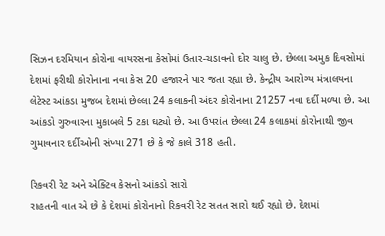સિઝન દરમિયાન કોરોના વાયરસના કેસોમાં ઉતાર-ચડાવનો દોર ચાલુ છે. છેલ્લા અમુક દિવસોમાં દેશમાં ફરીથી કોરોનાના નવા કેસ 20 હજારને પાર જતા રહ્યા છે. કેન્દ્રીય આરોગ્ય મંત્રાલયના લેટેસ્ટ આંકડા મુજબ દેશમાં છેલ્લા 24 કલાકની અંદર કોરોનાના 21257 નવા દર્દી મળ્યા છે. આ આંકડો ગુરુવારના મુકાબલે 5 ટકા ઘટ્યો છે. આ ઉપરાંત છેલ્લા 24 કલાકમાં કોરોનાથી જીવ ગુમાવનાર દર્દીઓની સંખ્યા 271 છે કે જે કાલે 318 હતી.

રિકવરી રેટ અને એક્ટિવ કેસનો આંકડો સારો
રાહતની વાત એ છે કે દેશમાં કોરોનાનો રિકવરી રેટ સતત સારો થઈ રહ્યો છે. દેશમાં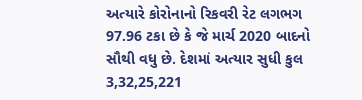અત્યારે કોરોનાનો રિકવરી રેટ લગભગ 97.96 ટકા છે કે જે માર્ચ 2020 બાદનો સૌથી વધુ છે. દેશમાં અત્યાર સુધી કુલ 3,32,25,221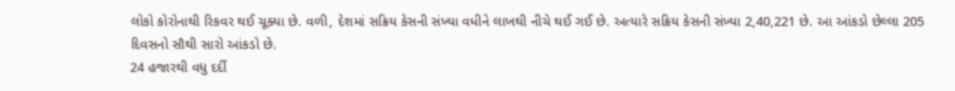લોકો કોરોનાથી રિકવર થઈ ચૂક્યા છે. વળી, દેશમાં સક્રિય કેસની સંખ્યા વધીને લાખથી નીચે થઈ ગઈ છે. અત્યારે સક્રિય કેસની સંખ્યા 2,40,221 છે. આ આંકડો છેલ્લા 205 દિવસનો સૌથી સારો આંકડો છે.
24 હજારથી વધુ દર્દી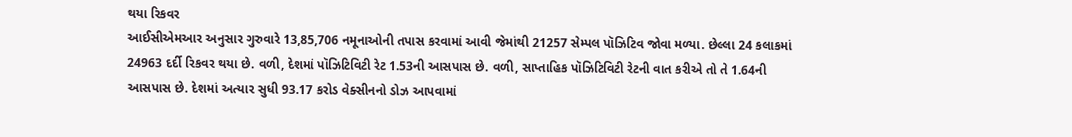થયા રિકવર
આઈસીએમઆર અનુસાર ગુરુવારે 13,85,706 નમૂનાઓની તપાસ કરવામાં આવી જેમાંથી 21257 સેમ્પલ પૉઝિટિવ જોવા મળ્યા. છેલ્લા 24 કલાકમાં 24963 દર્દી રિકવર થયા છે. વળી, દેશમાં પૉઝિટિવિટી રેટ 1.53ની આસપાસ છે. વળી, સાપ્તાહિક પૉઝિટિવિટી રેટની વાત કરીએ તો તે 1.64ની આસપાસ છે. દેશમાં અત્યાર સુધી 93.17 કરોડ વેક્સીનનો ડોઝ આપવામાં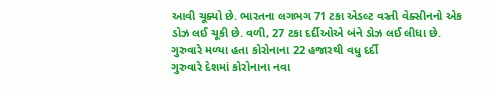આવી ચૂક્યો છે. ભારતના લગભગ 71 ટકા એડલ્ટ વસ્તી વેક્સીનનો એક ડોઝ લઈ ચૂકી છે. વળી, 27 ટકા દર્દીઓએ બંને ડોઝ લઈ લીધા છે.
ગુરુવારે મળ્યા હતા કોરોનાના 22 હજારથી વધુ દર્દી
ગુરુવારે દેશમાં કોરોનાના નવા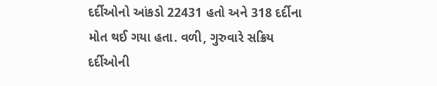દર્દીઓનો આંકડો 22431 હતો અને 318 દર્દીના મોત થઈ ગયા હતા. વળી, ગુરુવારે સક્રિય દર્દીઓની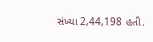સંખ્યા 2,44,198 હતી.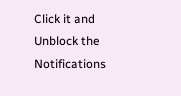Click it and Unblock the Notifications